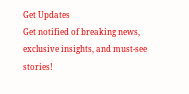Get Updates
Get notified of breaking news, exclusive insights, and must-see stories!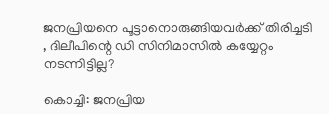ജനപ്രിയനെ പൂട്ടാനൊരുങ്ങിയവർക്ക് തിരിച്ചടി , ദിലീപിന്റെ ഡി സിനിമാസിൽ കയ്യേറ്റം നടന്നിട്ടില്ല?

കൊച്ചി: ജനപ്രിയ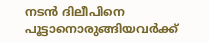നടൻ ദിലീപിനെ പൂട്ടാനൊരുങ്ങിയവർക്ക്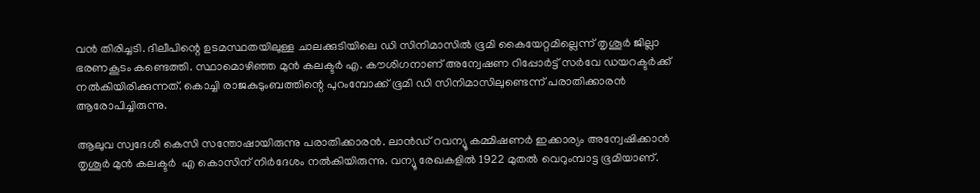വൻ തിരിച്ചടി. ദിലീപിന്റെ ഉടമസ്ഥതയിലുള്ള ചാലക്കുടിയിലെ ഡി സിനിമാസില്‍ ഭൂമി കൈയേറ്റമില്ലെന്ന് തൃശൂര്‍ ജില്ലാ ഭരണകൂടം കണ്ടെത്തി. സ്ഥാമൊഴിഞ്ഞ മുന്‍ കലക്ടര്‍ എ. കൗശിഗനാണ് അന്വേഷണ റിപ്പോര്‍ട്ട് സര്‍വേ ഡയറക്ടര്‍ക്ക് നല്‍കിയിരിക്കുന്നത്. കൊച്ചി രാജകുടുംബത്തിന്റെ പുറംമ്പോക്ക് ഭൂമി ഡി സിനിമാസിലുണ്ടെന്ന് പരാതിക്കാരൻ ആരോപിച്ചിരുന്നു.

ആലുവ സ്വദേശി കെസി സന്തോഷായിരുന്നു പരാതിക്കാരൻ. ലാൻഡ് റവന്യൂ കമ്മിഷണർ ഇക്കാര്യം അന്വേഷിക്കാൻ തൃശൂർ മുൻ കലക്ടർ ‍ എ കൊസിന് നിർദേശം നൽകിയിരുന്നു. വന്യൂ രേഖകളിൽ 1922 മുതൽ വെറുംമ്പാട്ട ഭൂമിയാണ്.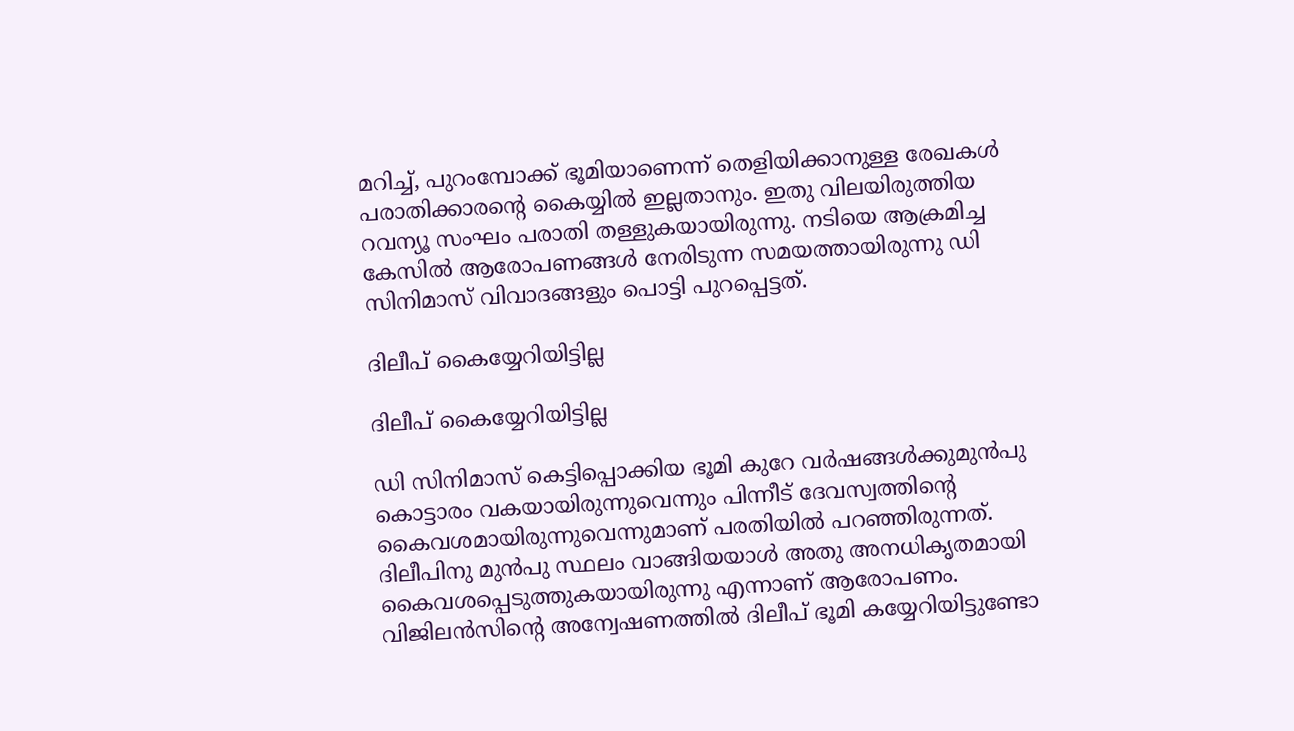മറിച്ച്, പുറംമ്പോക്ക് ഭൂമിയാണെന്ന് തെളിയിക്കാനുള്ള രേഖകൾ പരാതിക്കാരന്റെ കൈയ്യിൽ ഇല്ലതാനും. ഇതു വിലയിരുത്തിയ റവന്യൂ സംഘം പരാതി തള്ളുകയായിരുന്നു. നടിയെ ആക്രമിച്ച കേസിൽ ആരോപണങ്ങൾ നേരിടുന്ന സമയത്തായിരുന്നു ഡി സിനിമാസ് വിവാദങ്ങളും പൊട്ടി പുറപ്പെട്ടത്.

ദിലീപ് കൈയ്യേറിയിട്ടില്ല

ദിലീപ് കൈയ്യേറിയിട്ടില്ല

ഡി സിനിമാസ് കെട്ടിപ്പൊക്കിയ ഭൂമി കുറേ വർഷങ്ങൾക്കുമുൻപു കൊട്ടാരം വകയായിരുന്നുവെന്നും പിന്നീട് ദേവസ്വത്തിന്റെ കൈവശമായിരുന്നുവെന്നുമാണ് പരതിയിൽ പറഞ്ഞിരുന്നത്. ദിലീപിനു മുൻപു സ്ഥലം വാങ്ങിയയാൾ അതു അനധികൃതമായി കൈവശപ്പെടുത്തുകയായിരുന്നു എന്നാണ് ആരോപണം. വിജിലൻസിന്റെ അന്വേഷണത്തിൽ ദിലീപ് ഭൂമി കയ്യേറിയിട്ടുണ്ടോ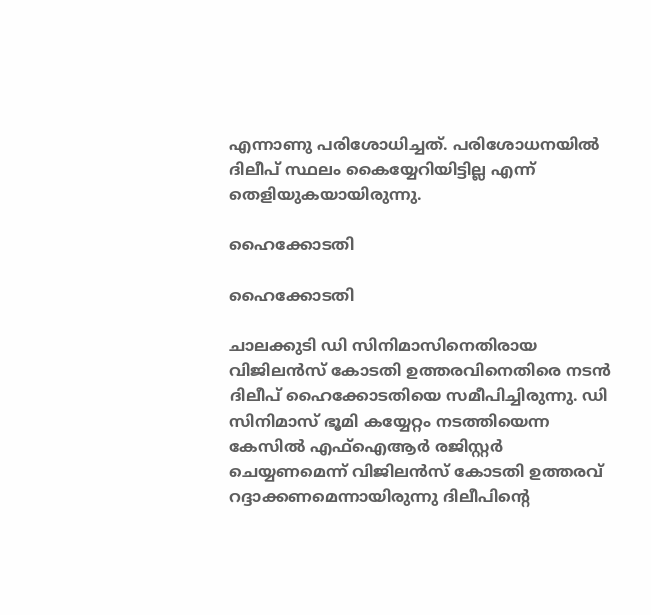എന്നാണു പരിശോധിച്ചത്. പരിശോധനയിൽ ദിലീപ് സ്ഥലം കൈയ്യേറിയിട്ടില്ല എന്ന് തെളിയുകയായിരുന്നു.

ഹൈക്കോടതി

ഹൈക്കോടതി

ചാലക്കുടി ഡി സിനിമാസിനെതിരായ വിജിലൻസ് കോടതി ഉത്തരവിനെതിരെ നടൻ ദിലീപ് ഹൈക്കോടതിയെ സമീപിച്ചിരുന്നു. ഡി സിനിമാസ് ഭൂമി കയ്യേറ്റം നടത്തിയെന്ന കേസിൽ എഫ്ഐആർ രജിസ്റ്റർ ചെയ്യണമെന്ന് വിജിലൻസ് കോടതി ഉത്തരവ് റദ്ദാക്കണമെന്നായിരുന്നു ദിലീപിന്റെ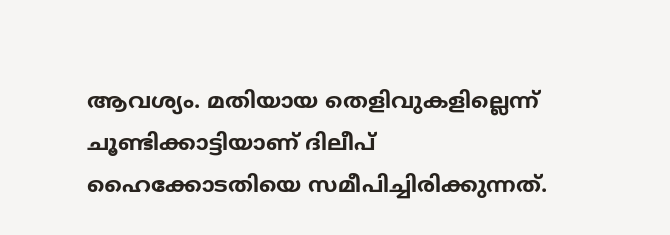ആവശ്യം. മതിയായ തെളിവുകളില്ലെന്ന് ചൂണ്ടിക്കാട്ടിയാണ് ദിലീപ് ഹൈക്കോടതിയെ സമീപിച്ചിരിക്കുന്നത്.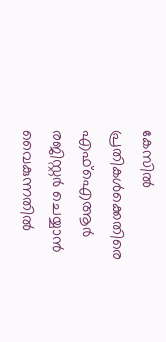കേസിൽ പ്രതികൾക്കെതിരെ എഫ്ഐആർ രജിസ്റ്റർ ചെയ്യാൻ വൈകുന്നതിൽ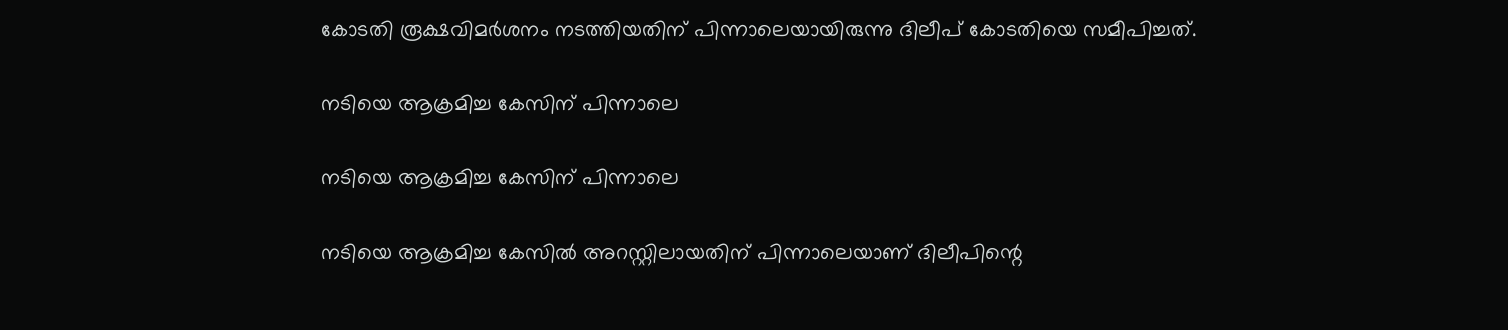കോടതി രൂക്ഷവിമർശനം നടത്തിയതിന് പിന്നാലെയായിരുന്നു ദിലീപ് കോടതിയെ സമീപിച്ചത്.

നടിയെ ആക്രമിച്ച കേസിന് പിന്നാലെ

നടിയെ ആക്രമിച്ച കേസിന് പിന്നാലെ

നടിയെ ആക്രമിച്ച കേസിൽ അറസ്റ്റിലായതിന് പിന്നാലെയാണ് ദിലീപിന്റെ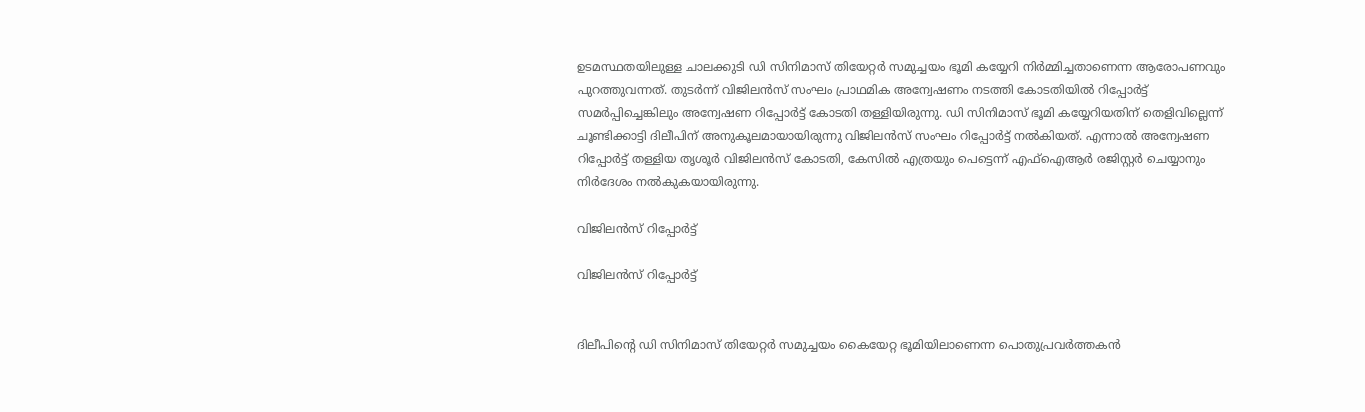ഉടമസ്ഥതയിലുള്ള ചാലക്കുടി ഡി സിനിമാസ് തിയേറ്റർ സമുച്ചയം ഭൂമി കയ്യേറി നിർമ്മിച്ചതാണെന്ന ആരോപണവും പുറത്തുവന്നത്. തുടർന്ന് വിജിലൻസ് സംഘം പ്രാഥമിക അന്വേഷണം നടത്തി കോടതിയിൽ റിപ്പോർട്ട് സമർപ്പിച്ചെങ്കിലും അന്വേഷണ റിപ്പോർട്ട് കോടതി തള്ളിയിരുന്നു. ഡി സിനിമാസ് ഭൂമി കയ്യേറിയതിന് തെളിവില്ലെന്ന് ചൂണ്ടിക്കാട്ടി ദിലീപിന് അനുകൂലമായായിരുന്നു വിജിലൻസ് സംഘം റിപ്പോർട്ട് നൽകിയത്. എന്നാൽ അന്വേഷണ റിപ്പോർട്ട് തള്ളിയ തൃശൂർ വിജിലൻസ് കോടതി, കേസിൽ എത്രയും പെട്ടെന്ന് എഫ്ഐആർ രജിസ്റ്റർ ചെയ്യാനും നിർദേശം നൽകുകയായിരുന്നു.

വിജിലൻസ് റിപ്പോർട്ട്

വിജിലൻസ് റിപ്പോർട്ട്


ദിലീപിന്റെ ഡി സിനിമാസ് തിയേറ്റർ സമുച്ചയം കൈയേറ്റ ഭൂമിയിലാണെന്ന പൊതുപ്രവർത്തകൻ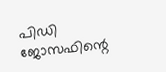പിഡി ജോസഫിന്റെ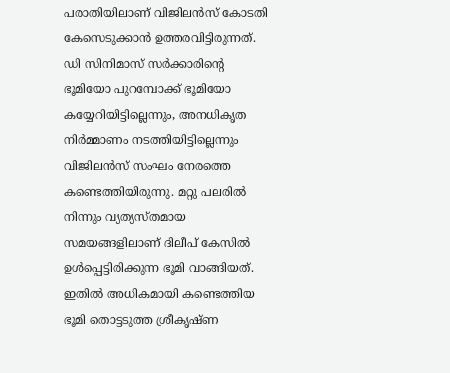പരാതിയിലാണ് വിജിലൻസ് കോടതി കേസെടുക്കാൻ ഉത്തരവിട്ടിരുന്നത്. ഡി സിനിമാസ് സർക്കാരിന്റെ ഭൂമിയോ പുറമ്പോക്ക് ഭൂമിയോ കയ്യേറിയിട്ടില്ലെന്നും, അനധികൃത നിർമ്മാണം നടത്തിയിട്ടില്ലെന്നും വിജിലൻസ് സംഘം നേരത്തെ കണ്ടെത്തിയിരുന്നു. മറ്റു പലരിൽ നിന്നും വ്യത്യസ്തമായ സമയങ്ങളിലാണ് ദിലീപ് കേസിൽ ഉൾപ്പെട്ടിരിക്കുന്ന ഭൂമി വാങ്ങിയത്. ഇതിൽ അധികമായി കണ്ടെത്തിയ ഭൂമി തൊട്ടടുത്ത ശ്രീകൃഷ്ണ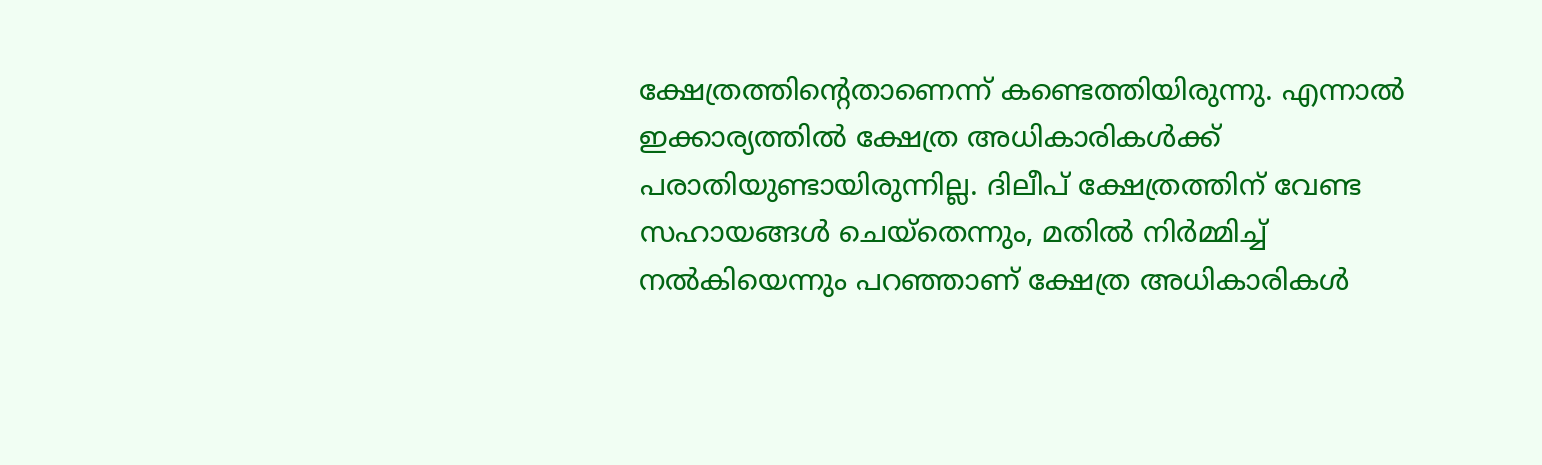ക്ഷേത്രത്തിന്റെതാണെന്ന് കണ്ടെത്തിയിരുന്നു. എന്നാൽ ഇക്കാര്യത്തിൽ ക്ഷേത്ര അധികാരികൾക്ക് പരാതിയുണ്ടായിരുന്നില്ല. ദിലീപ് ക്ഷേത്രത്തിന് വേണ്ട സഹായങ്ങൾ ചെയ്തെന്നും, മതിൽ നിർമ്മിച്ച് നൽകിയെന്നും പറഞ്ഞാണ് ക്ഷേത്ര അധികാരികൾ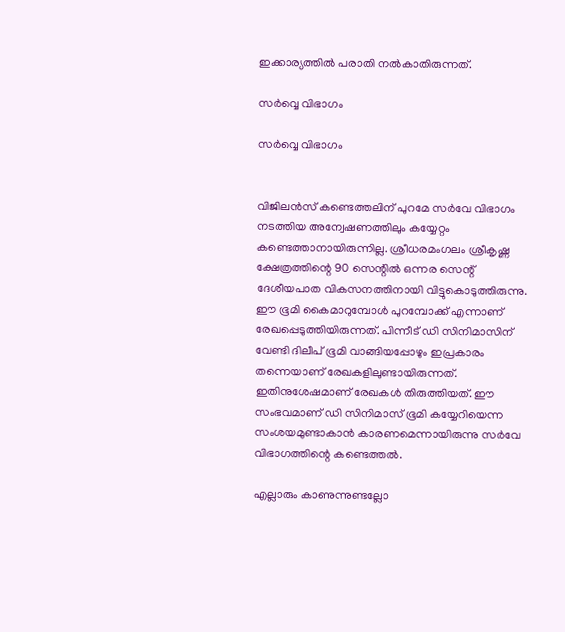ഇക്കാര്യത്തിൽ പരാതി നൽകാതിരുന്നത്.

സർവ്വെ വിഭാഗം

സർവ്വെ വിഭാഗം


വിജിലൻസ് കണ്ടെത്തലിന് പുറമേ സർവേ വിഭാഗം നടത്തിയ അന്വേഷണത്തിലും കയ്യേറ്റം കണ്ടെത്താനായിരുന്നില്ല. ശ്രീധരമംഗലം ശ്രീകൃഷ്ണ ക്ഷേത്രത്തിന്റെ 90 സെന്റിൽ ഒന്നര സെന്റ് ദേശീയപാത വികസനത്തിനായി വിട്ടുകൊടുത്തിരുന്നു. ഈ ഭൂമി കൈമാറുമ്പോൾ പുറമ്പോക്ക് എന്നാണ് രേഖപ്പെടുത്തിയിരുന്നത്. പിന്നീട് ഡി സിനിമാസിന് വേണ്ടി ദിലീപ് ഭൂമി വാങ്ങിയപ്പോഴും ഇപ്രകാരം തന്നെയാണ് രേഖകളിലുണ്ടായിരുന്നത്. ഇതിനുശേഷമാണ് രേഖകൾ തിരുത്തിയത്. ഈ സംഭവമാണ് ഡി സിനിമാസ് ഭൂമി കയ്യേറിയെന്ന സംശയമുണ്ടാകാൻ കാരണമെന്നായിരുന്നു സർവേ വിഭാഗത്തിന്റെ കണ്ടെത്തൽ.

എല്ലാരും കാണുന്നുണ്ടല്ലോ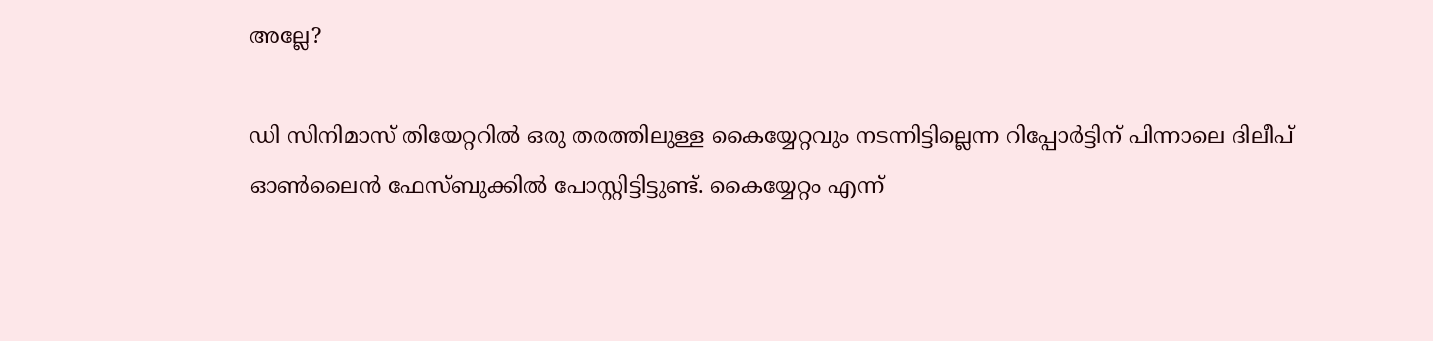അല്ലേ?

ഡി സിനിമാസ് തിയേറ്ററിൽ ഒരു തരത്തിലുള്ള കൈയ്യേറ്റവും നടന്നിട്ടില്ലെന്ന റിപ്പോർട്ടിന് പിന്നാലെ ദിലീപ് ഓൺലൈൻ ഫേസ്ബുക്കിൽ പോസ്റ്റിട്ടിട്ടുണ്ട്. കൈയ്യേറ്റം എന്ന്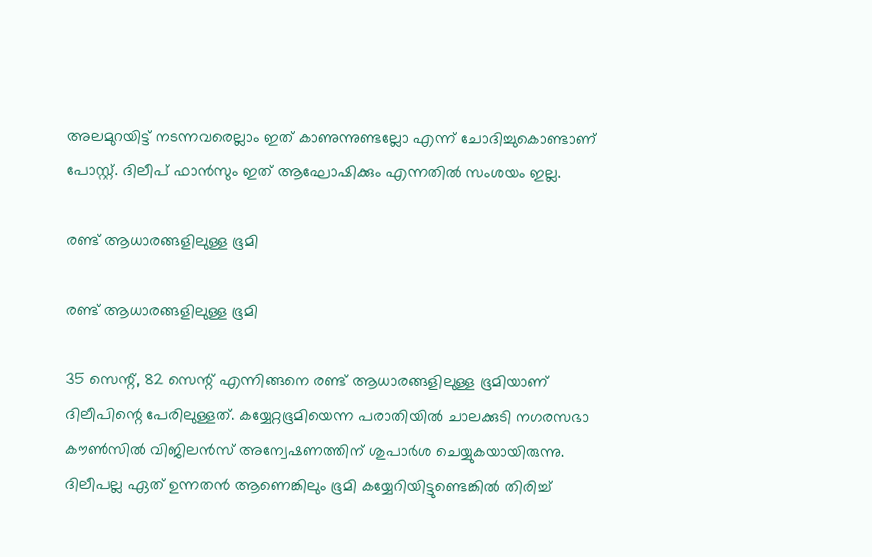അലമുറയിട്ട് നടന്നവരെല്ലാം ഇത് കാണുന്നുണ്ടല്ലോ എന്ന് ചോദിച്ചുകൊണ്ടാണ് പോസ്റ്റ്. ദിലീപ് ഫാൻസും ഇത് ആഘോഷിക്കും എന്നതിൽ സംശയം ഇല്ല.

രണ്ട് ആധാരങ്ങളിലുള്ള ഭൂമി

രണ്ട് ആധാരങ്ങളിലുള്ള ഭൂമി

35 സെന്റ്, 82 സെന്റ് എന്നിങ്ങനെ രണ്ട് ആധാരങ്ങളിലുള്ള ഭൂമിയാണ് ദിലീപിന്റെ പേരിലുള്ളത്. കയ്യേറ്റഭൂമിയെന്ന പരാതിയില്‍ ചാലക്കുടി നഗരസഭാ കൗണ്‍സില്‍ വിജിലന്‍സ് അന്വേഷണത്തിന് ശുപാര്‍ശ ചെയ്യുകയായിരുന്നു. ദിലീപല്ല ഏത് ഉന്നതന്‍ ആണെങ്കിലും ഭൂമി കയ്യേറിയിട്ടുണ്ടെങ്കില്‍ തിരിച്ച്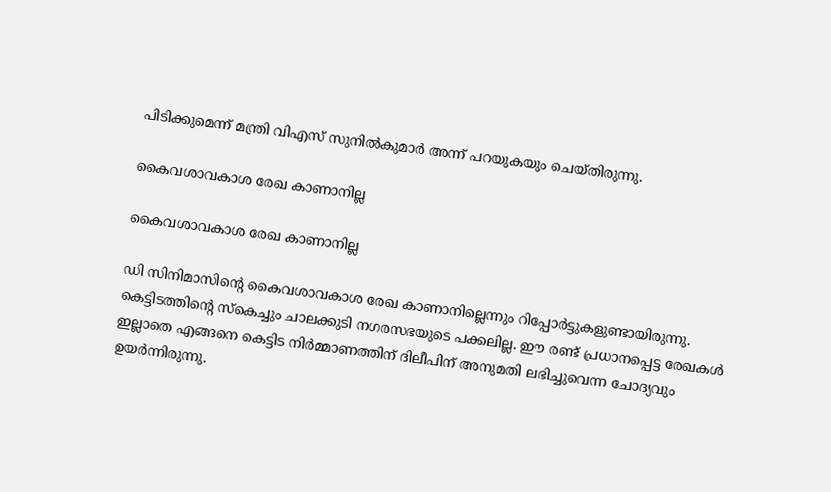പിടിക്കുമെന്ന് മന്ത്രി വിഎസ് സുനില്‍കുമാര്‍ അന്ന് പറയുകയും ചെയ്തിരുന്നു.

കൈവശാവകാശ രേഖ കാണാനില്ല

കൈവശാവകാശ രേഖ കാണാനില്ല

ഡി സിനിമാസിന്റെ കൈവശാവകാശ രേഖ കാണാനില്ലെന്നും റിപ്പോര്‍ട്ടുകളുണ്ടായിരുന്നു. കെട്ടിടത്തിന്റെ സ്‌കെച്ചും ചാലക്കുടി നഗരസഭയുടെ പക്കലില്ല. ഈ രണ്ട് പ്രധാനപ്പെട്ട രേഖകള്‍ ഇല്ലാതെ എങ്ങനെ കെട്ടിട നിര്‍മ്മാണത്തിന് ദിലീപിന് അനുമതി ലഭിച്ചുവെന്ന ചോദ്യവും ഉയർന്നിരുന്നു.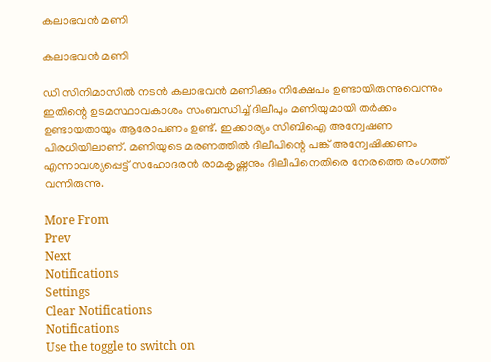കലാഭവൻ മണി

കലാഭവൻ മണി

ഡി സിനിമാസില്‍ നടന്‍ കലാഭവന്‍ മണിക്കും നിക്ഷേപം ഉണ്ടായിരുന്നുവെന്നും ഇതിന്റെ ഉടമസ്ഥാവകാശം സംബന്ധിച്ച് ദിലീപും മണിയുമായി തര്‍ക്കം ഉണ്ടായതായും ആരോപണം ഉണ്ട്. ഇക്കാര്യം സിബിഐ അന്വേഷണ പിരധിയിലാണ്. മണിയുടെ മരണത്തില്‍ ദിലീപിന്റെ പങ്ക് അന്വേഷിക്കണം എന്നാവശ്യപ്പെട്ട് സഹോദരന്‍ രാമകൃഷ്ണനും ദിലീപിനെതിരെ നേരത്തെ രംഗത്ത് വന്നിരുന്നു.

More From
Prev
Next
Notifications
Settings
Clear Notifications
Notifications
Use the toggle to switch on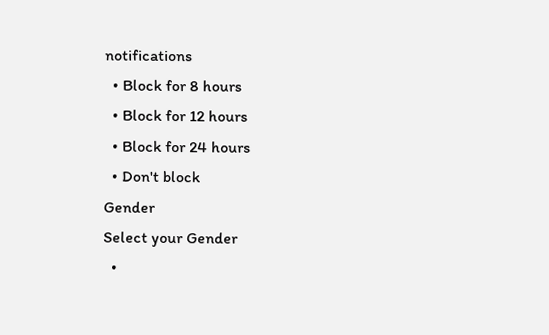notifications
  • Block for 8 hours
  • Block for 12 hours
  • Block for 24 hours
  • Don't block
Gender
Select your Gender
  •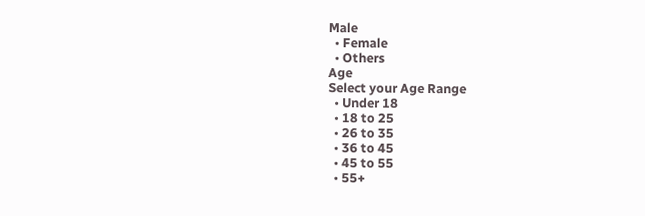Male
  • Female
  • Others
Age
Select your Age Range
  • Under 18
  • 18 to 25
  • 26 to 35
  • 36 to 45
  • 45 to 55
  • 55+